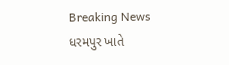Breaking News
ધરમપુર ખાતે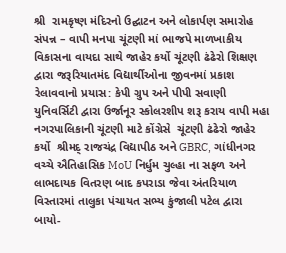શ્રી  રામકૃષ્ણ મંદિરનો ઉદ્ઘાટન અને લોકાર્પણ સમારોહ સંપન્ન – વાપી મનપા ચૂંટણી માં ભાજપે માળખાકીય વિકાસના વાયદા સાથે જાહેર કર્યો ચૂંટણી ઢંઢેરો શિક્ષણ દ્વારા જરૂરિયાતમંદ વિદ્યાર્થીઓના જીવનમાં પ્રકાશ રેલાવવાનો પ્રયાસ: કેપી ગ્રુપ અને પીપી સવાણી યુનિવર્સિટી દ્વારા ઉર્જાનૂર સ્કોલરશીપ શરૂ કરાય વાપી મહા નગરપાલિકાની ચૂંટણી માટે કોંગ્રેસે  ચૂંટણી ઢંઢેરો જાહેર કર્યો  શ્રીમદ્ રાજચંદ્ર વિદ્યાપીઠ અને GBRC, ગાંધીનગર વચ્ચે ઐતિહાસિક MoU નિર્ધુમ ચુલ્હા ના સફળ અને લાભદાયક વિતરણ બાદ કપરાડા જેવા અંતરિયાળ વિસ્તારમાં તાલુકા પંચાયત સભ્ય કુંજાલી પટેલ દ્વારા બાયો-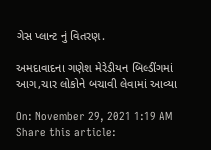ગેસ પ્લાન્ટ નું વિતરણ.

અમદાવાદના ગણેશ મેરેડીયન બિલ્ડીંગમાં આગ,ચાર લોકોને બચાવી લેવામાં આવ્યા

On: November 29, 2021 1:19 AM
Share this article: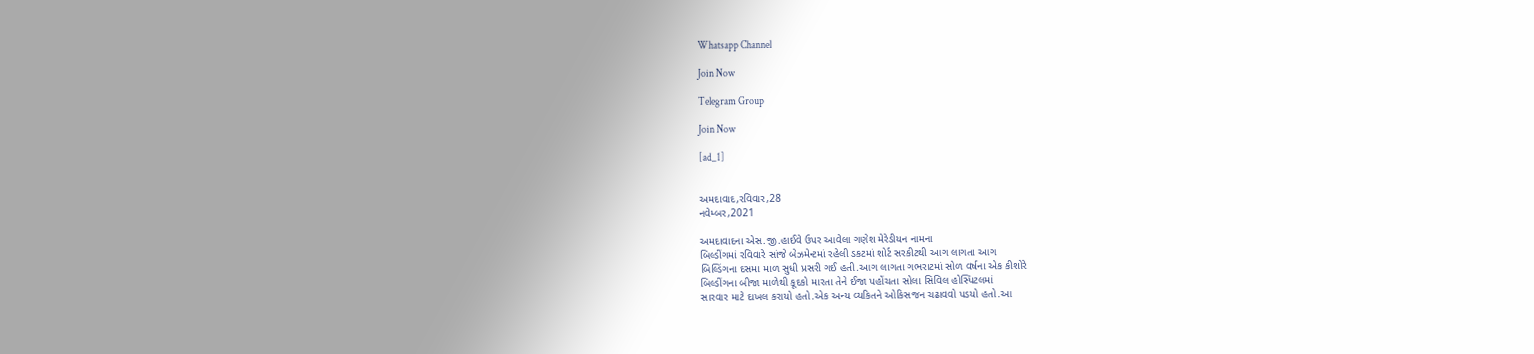Whatsapp Channel

Join Now

Telegram Group

Join Now

[ad_1]


અમદાવાદ,રવિવાર,28
નવેમ્બર,2021

અમદાવાદના એસ.જી.હાઈવે ઉપર આવેલા ગણેશ મેરેડીયન નામના
બિલ્ડીંગમાં રવિવારે સાંજે બેઝમેન્ટમાં રહેલી ડકટમાં શોર્ટ સરકીટથી આગ લાગતા આગ
બિલ્ડિંગના દસમા માળ સુધી પ્રસરી ગઈ હતી.આગ લાગતા ગભરાટમાં સોળ વર્ષના એક કીશોરે
બિલ્ડીંગના બીજા માળેથી કૂદકો મારતા તેને ઈજા પહોંચતા સોલા સિવિલ હોસ્પિટલમાં
સારવાર માટે દાખલ કરાયો હતો.એક અન્ય વ્યકિતને ઓકિસજન ચઢાવવો પડયો હતો.આ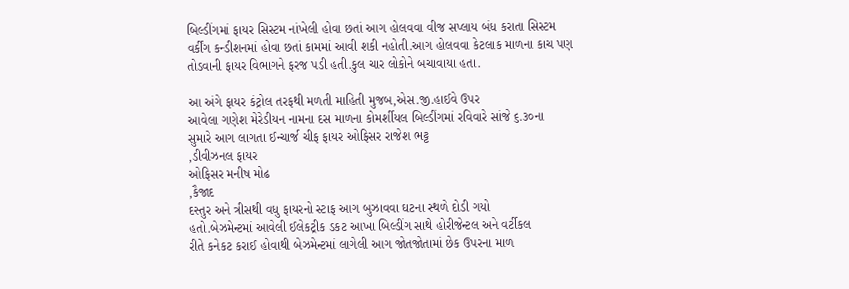બિલ્ડીંગમાં ફાયર સિસ્ટમ નાંખેલી હોવા છતાં આગ હોલવવા વીજ સપ્લાય બંધ કરાતા સિસ્ટમ
વર્કીંગ કન્ડીશનમાં હોવા છતાં કામમાં આવી શકી નહોતી.આગ હોલવવા કેટલાક માળના કાચ પણ
તોડવાની ફાયર વિભાગને ફરજ પડી હતી.કુલ ચાર લોકોને બચાવાયા હતા.

આ અંગે ફાયર કંટ્રોલ તરફથી મળતી માહિતી મુજબ,એસ.જી.હાઈવે ઉપર
આવેલા ગણેશ મેરેડીયન નામના દસ માળના કોમર્શીયલ બિલ્ડીંગમાં રવિવારે સાંજે ૬.૩૦ના
સુમારે આગ લાગતા ઈન્ચાર્જ ચીફ ફાયર ઓફિસર રાજેશ ભટ્ટ
,ડીવીઝનલ ફાયર
ઓફિસર મનીષ મોઢ
,કૈજાદ
દસ્તુર અને ત્રીસથી વધુ ફાયરનો સ્ટાફ આગ બુઝાવવા ઘટના સ્થળે દોડી ગયો
હતો.બેઝમેન્ટમાં આવેલી ઈલેકટ્રીક ડકટ આખા બિલ્ડીંગ સાથે હોરીજેન્ટલ અને વર્ટીકલ
રીતે કનેકટ કરાઈ હોવાથી બેઝમેન્ટમાં લાગેલી આગ જોતજોતામાં છેક ઉપરના માળ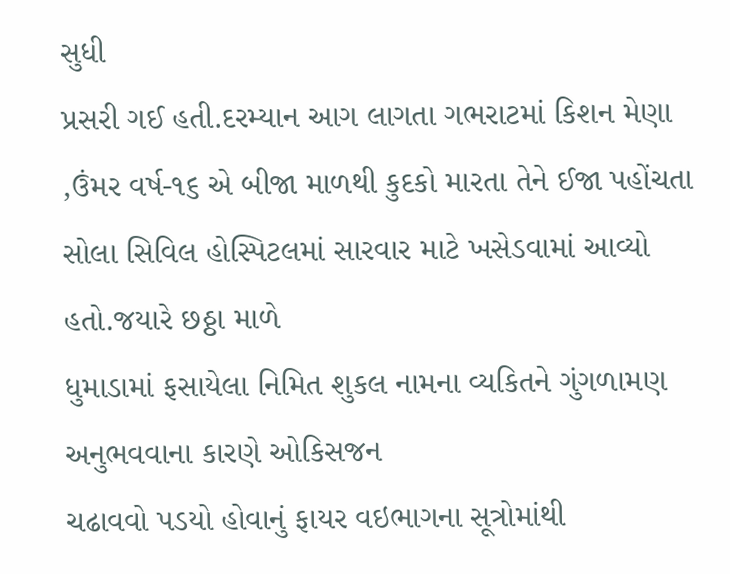સુધી
પ્રસરી ગઈ હતી.દરમ્યાન આગ લાગતા ગભરાટમાં કિશન મેણા
,ઉંમર વર્ષ-૧૬ એ બીજા માળથી કુદકો મારતા તેને ઈજા પહોંચતા
સોલા સિવિલ હોસ્પિટલમાં સારવાર માટે ખસેડવામાં આવ્યો હતો.જયારે છઠ્ઠા માળે
ધુમાડામાં ફસાયેલા નિમિત શુકલ નામના વ્યકિતને ગુંગળામણ અનુભવવાના કારણે ઓકિસજન
ચઢાવવો પડયો હોવાનું ફાયર વઇભાગના સૂત્રોમાંથી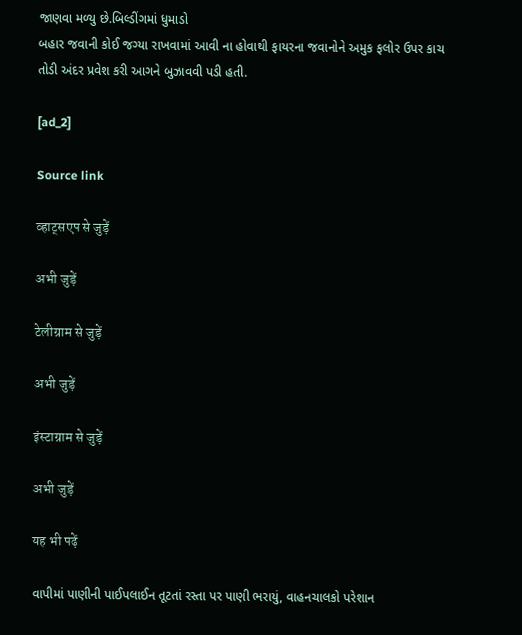જાણવા મળ્યુ છે.બિલ્ડીંગમાં ધુમાડો
બહાર જવાની કોઈ જગ્યા રાખવામાં આવી ના હોવાથી ફાયરના જવાનોને અમુક ફલોર ઉપર કાચ
તોડી અંદર પ્રવેશ કરી આગને બુઝાવવી પડી હતી.

[ad_2]

Source link

व्हाट्सएप से जुड़ें

अभी जुड़ें

टेलीग्राम से जुड़ें

अभी जुड़ें

इंस्टाग्राम से जुड़ें

अभी जुड़ें

यह भी पढ़ें

વાપીમાં પાણીની પાઈપલાઈન તૂટતાં રસ્તા પર પાણી ભરાયું, વાહનચાલકો પરેશાન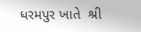ધરમપુર ખાતે  શ્રી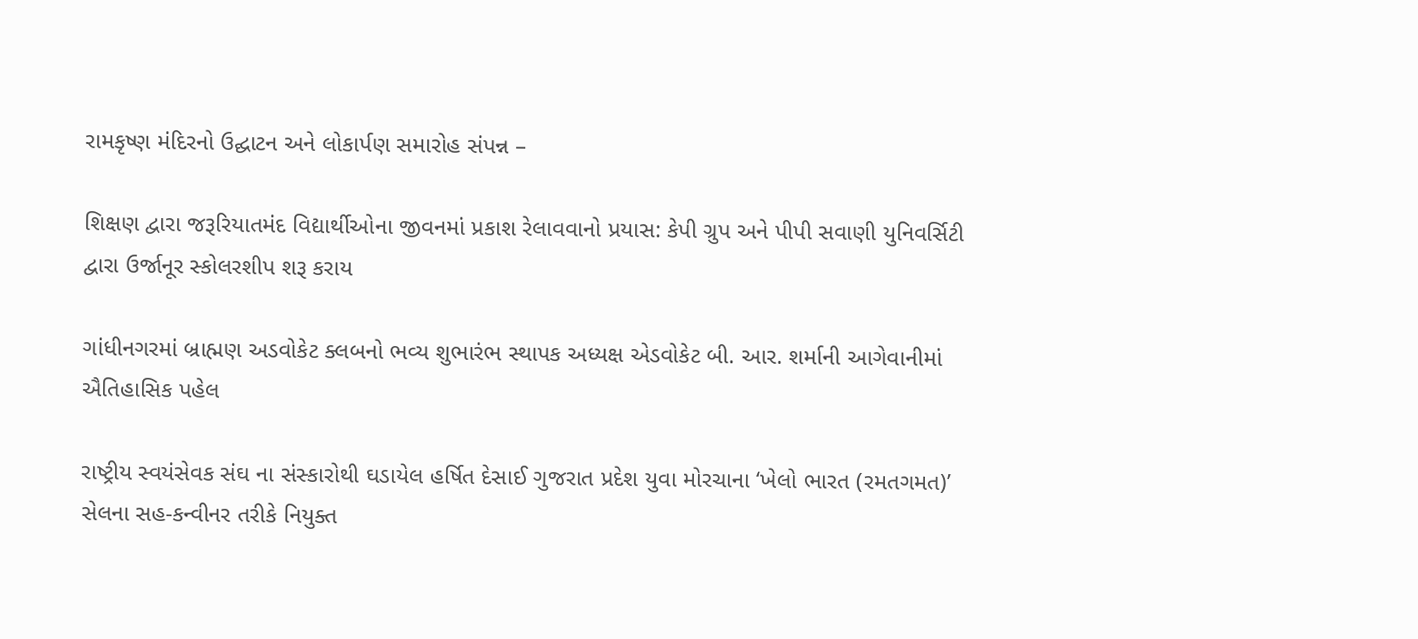રામકૃષ્ણ મંદિરનો ઉદ્ઘાટન અને લોકાર્પણ સમારોહ સંપન્ન –

શિક્ષણ દ્વારા જરૂરિયાતમંદ વિદ્યાર્થીઓના જીવનમાં પ્રકાશ રેલાવવાનો પ્રયાસ: કેપી ગ્રુપ અને પીપી સવાણી યુનિવર્સિટી દ્વારા ઉર્જાનૂર સ્કોલરશીપ શરૂ કરાય

ગાંધીનગરમાં બ્રાહ્મણ અડવોકેટ ક્લબનો ભવ્ય શુભારંભ સ્થાપક અધ્યક્ષ એડવોકેટ બી. આર. શર્માની આગેવાનીમાં ઐતિહાસિક પહેલ

રાષ્ટ્રીય સ્વયંસેવક સંઘ ના સંસ્કારોથી ઘડાયેલ હર્ષિત દેસાઈ ગુજરાત પ્રદેશ યુવા મોરચાના ‘ખેલો ભારત (રમતગમત)’ સેલના સહ-કન્વીનર તરીકે નિયુક્ત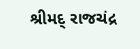શ્રીમદ્ રાજચંદ્ર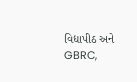વિદ્યાપીઠ અને GBRC,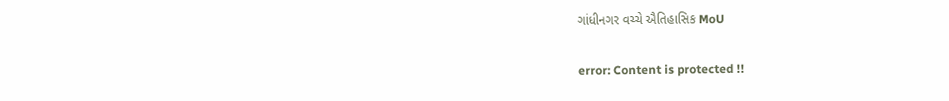ગાંધીનગર વચ્ચે ઐતિહાસિક MoU

error: Content is protected !!